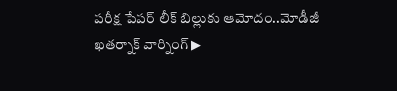పరీక్ష పేపర్ లీక్ బిల్లుకు ఆమోదం..మోడీజీ ఖతర్నాక్ వార్నింగ్ ▶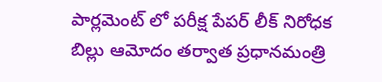పార్లమెంట్ లో పరీక్ష పేపర్ లీక్ నిరోధక బిల్లు ఆమోదం తర్వాత ప్రధానమంత్రి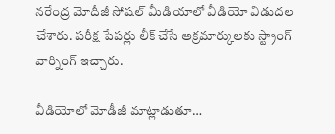నరేంద్ర మోదీజీ సోషల్ మీడియాలో వీడియో విడుదల చేశారు. పరీక్ష పేపర్లు లీక్ చేసే అక్రమార్కులకు స్ట్రాంగ్ వార్నింగ్ ఇచ్చారు.

వీడియోలో మోడీజీ మాట్లాడుతూ…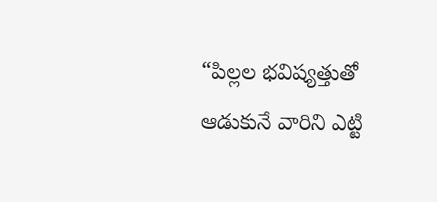“పిల్లల భవిష్యత్తుతో ఆడుకునే వారిని ఎట్టి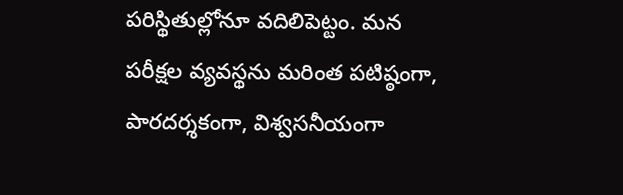పరిస్థితుల్లోనూ వదిలిపెట్టం. మన పరీక్షల వ్యవస్థను మరింత పటిష్ఠంగా, పారదర్శకంగా, విశ్వసనీయంగా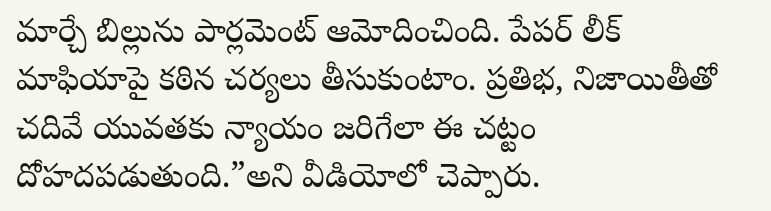మార్చే బిల్లును పార్లమెంట్ ఆమోదించింది. పేపర్ లీక్ మాఫియాపై కఠిన చర్యలు తీసుకుంటాం. ప్రతిభ, నిజాయితీతో చదివే యువతకు న్యాయం జరిగేలా ఈ చట్టం దోహదపడుతుంది.”అని వీడియోలో చెప్పారు.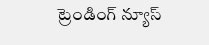ట్రెండింగ్ న్యూస్